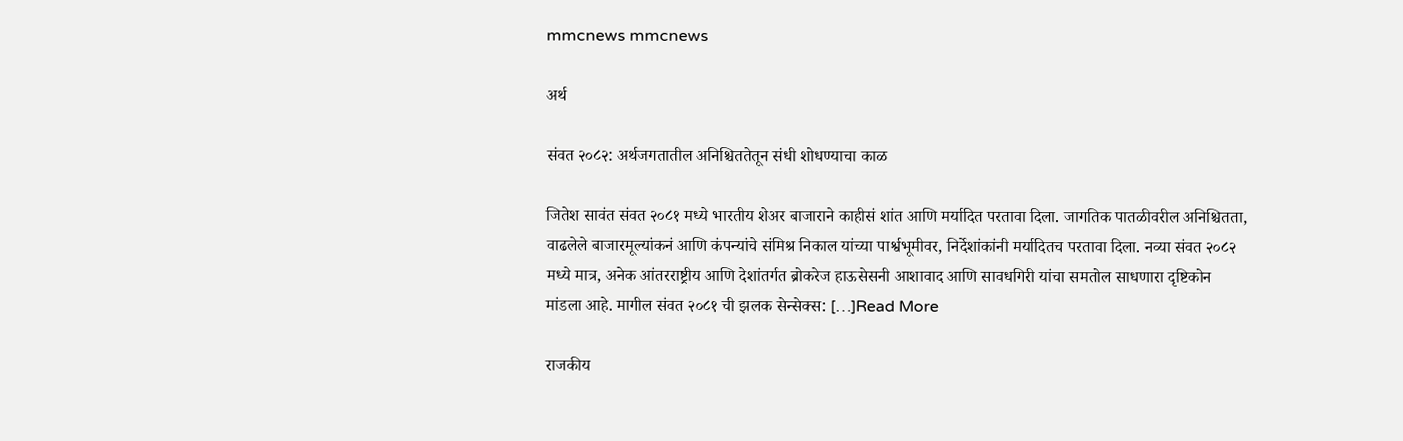mmcnews mmcnews

अर्थ

संवत २०८२: अर्थजगतातील अनिश्चिततेतून संधी शोधण्याचा काळ

जितेश सावंत संवत २०८१ मध्ये भारतीय शेअर बाजाराने काहीसं शांत आणि मर्यादित परतावा दिला. जागतिक पातळीवरील अनिश्चितता, वाढलेले बाजारमूल्यांकनं आणि कंपन्यांचे संमिश्र निकाल यांच्या पार्श्वभूमीवर, निर्देशांकांनी मर्यादितच परतावा दिला. नव्या संवत २०८२ मध्ये मात्र, अनेक आंतरराष्ट्रीय आणि देशांतर्गत ब्रोकरेज हाऊसेसनी आशावाद आणि सावधगिरी यांचा समतोल साधणारा दृष्टिकोन मांडला आहे. मागील संवत २०८१ ची झलक सेन्सेक्स: […]Read More

राजकीय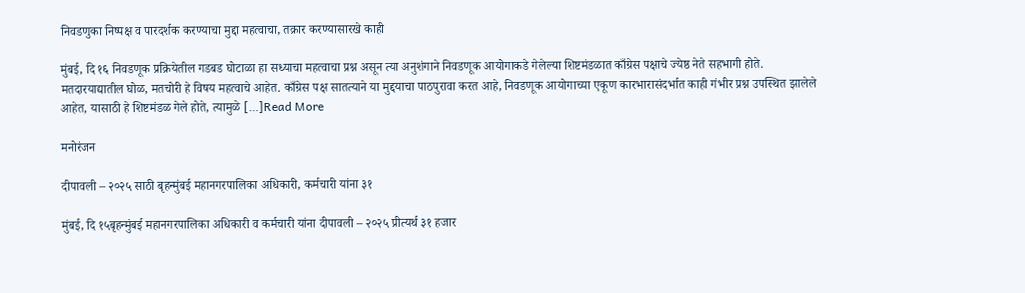निवडणुका निष्पक्ष व पारदर्शक करण्याचा मुद्दा महत्वाचा, तक्रार करण्यासारखे काही

मुंबई, दि १६ निवडणूक प्रक्रियेतील गडबड घोटाळा हा सध्याचा महत्वाचा प्रश्न असून त्या अनुशंगाने निवडणूक आयोगाकडे गेलेल्या शिष्टमंडळात काँग्रेस पक्षाचे ज्येष्ठ नेते सहभागी होते. मतदारयाद्यातील घोळ, मतचोरी हे विषय महत्वाचे आहेत. काँग्रेस पक्ष सातत्याने या मुद्दयाचा पाठपुरावा करत आहे, निवडणूक आयोगाच्या एकूण कारभारासंदर्भात काही गंभीर प्रश्न उपस्थित झालेले आहेत, यासाठी हे शिष्टमंडळ गेले होते, त्यामुळे […]Read More

मनोरंजन

दीपावली – २०२५ साठी बृहन्मुंबई महानगरपालिका अधिकारी, कर्मचारी यांना ३१

मुंबई, दि १५बृहन्मुंबई महानगरपालिका अधिकारी व कर्मचारी यांना दीपावली – २०२५ प्रीत्यर्थ ३१ हजार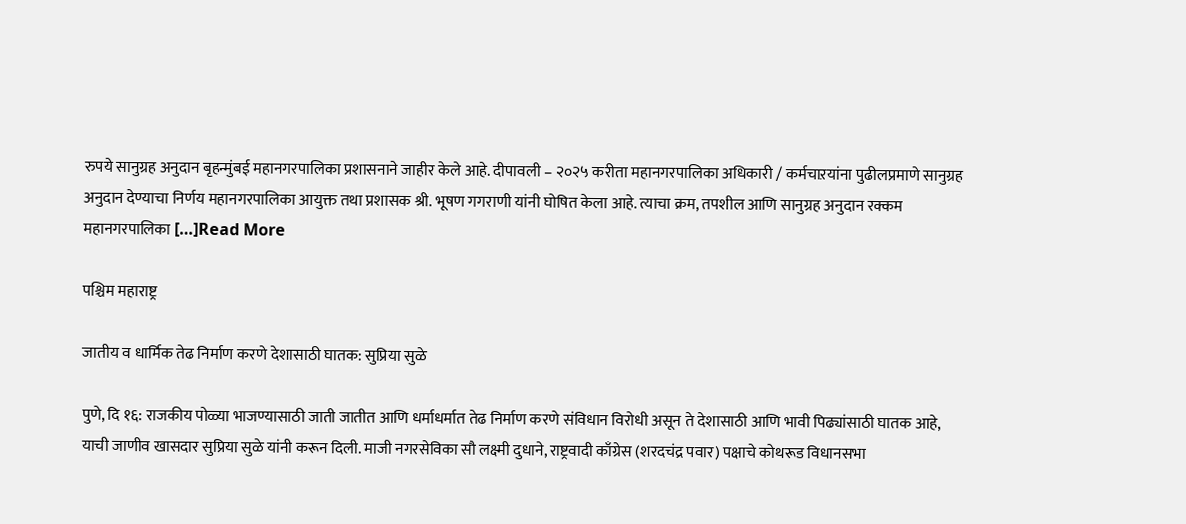रुपये सानुग्रह अनुदान बृहन्मुंबई महानगरपालिका प्रशासनाने जाहीर केले आहे. दीपावली – २०२५ करीता महानगरपालिका अधिकारी / कर्मचाऱयांना पुढीलप्रमाणे सानुग्रह अनुदान देण्याचा निर्णय महानगरपालिका आयुक्त तथा प्रशासक श्री. भूषण गगराणी यांनी घोषित केला आहे. त्याचा क्रम, तपशील आणि सानुग्रह अनुदान रक्कम महानगरपालिका […]Read More

पश्चिम महाराष्ट्र

जातीय व धार्मिक तेढ निर्माण करणे देशासाठी घातक: सुप्रिया सुळे

पुणे, दि १६: राजकीय पोळ्या भाजण्यासाठी जाती जातीत आणि धर्माधर्मात तेढ निर्माण करणे संविधान विरोधी असून ते देशासाठी आणि भावी पिढ्यांसाठी घातक आहे, याची जाणीव खासदार सुप्रिया सुळे यांनी करून दिली. माजी नगरसेविका सौ लक्ष्मी दुधाने, राष्ट्रवादी काँग्रेस (शरदचंद्र पवार) पक्षाचे कोथरूड विधानसभा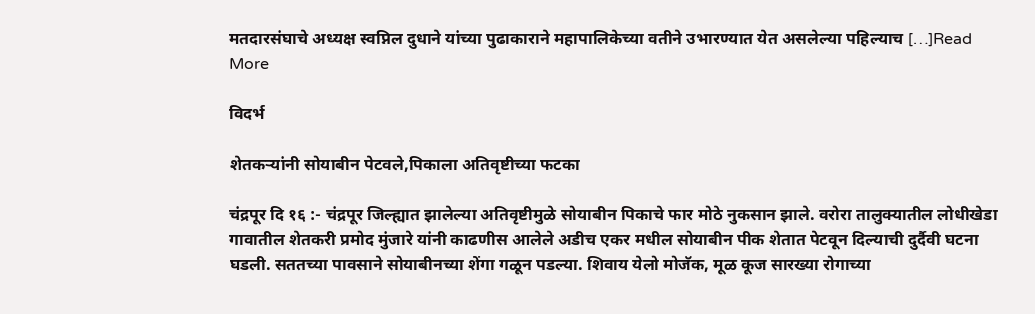मतदारसंघाचे अध्यक्ष स्वप्निल दुधाने यांच्या पुढाकाराने महापालिकेच्या वतीने उभारण्यात येत असलेल्या पहिल्याच […]Read More

विदर्भ

शेतकऱ्यांनी सोयाबीन पेटवले,पिकाला अतिवृष्टीच्या फटका

चंद्रपूर दि १६ :- चंद्रपूर जिल्ह्यात झालेल्या अतिवृष्टीमुळे सोयाबीन पिकाचे फार मोठे नुकसान झाले. वरोरा तालुक्यातील लोधीखेडा गावातील शेतकरी प्रमोद मुंजारे यांनी काढणीस आलेले अडीच एकर मधील सोयाबीन पीक शेतात पेटवून दिल्याची दुर्दैवी घटना घडली. सततच्या पावसाने सोयाबीनच्या शेंगा गळून पडल्या. शिवाय येलो मोजॅक, मूळ कूज सारख्या रोगाच्या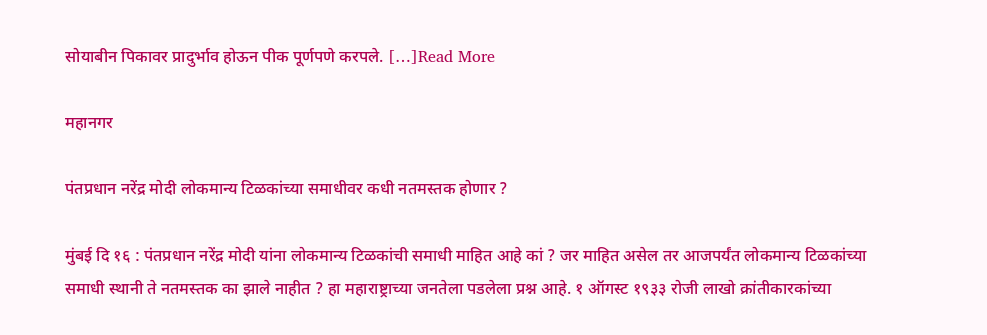सोयाबीन पिकावर प्रादुर्भाव होऊन पीक पूर्णपणे करपले. […]Read More

महानगर

पंतप्रधान नरेंद्र मोदी लोकमान्य टिळकांच्या समाधीवर कधी नतमस्तक होणार ?

मुंबई दि १६ : पंतप्रधान नरेंद्र मोदी यांना लोकमान्य टिळकांची समाधी माहित आहे कां ? जर माहित असेल तर आजपर्यंत लोकमान्य टिळकांच्या समाधी स्थानी ते नतमस्तक का झाले नाहीत ? हा महाराष्ट्राच्या जनतेला पडलेला प्रश्न आहे. १ ऑगस्ट १९३३ रोजी लाखो क्रांतीकारकांच्या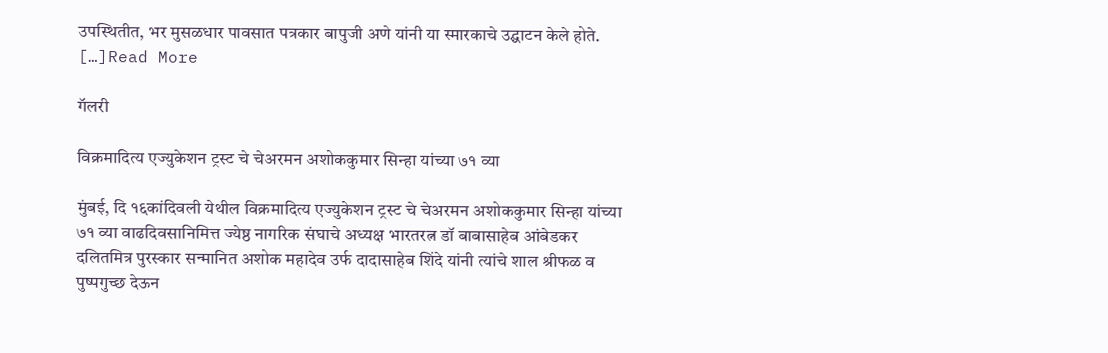उपस्थितीत, भर मुसळधार पावसात पत्रकार बापुजी अणे यांनी या स्मारकाचे उद्घाटन केले होते. […]Read More

गॅलरी

विक्रमादित्य एज्युकेशन ट्रस्ट चे चेअरमन अशोककुमार सिन्हा यांच्या ७१ व्या

मुंबई, दि १६कांदिवली येथील विक्रमादित्य एज्युकेशन ट्रस्ट चे चेअरमन अशोककुमार सिन्हा यांच्या ७१ व्या वाढदिवसानिमित्त ज्येष्ठ नागरिक संघाचे अध्यक्ष भारतरत्न डॉ बाबासाहेब आंबेडकर दलितमित्र पुरस्कार सन्मानित अशोक महादेव उर्फ दादासाहेब शिंदे यांनी त्यांचे शाल श्रीफळ व पुष्पगुच्छ देऊन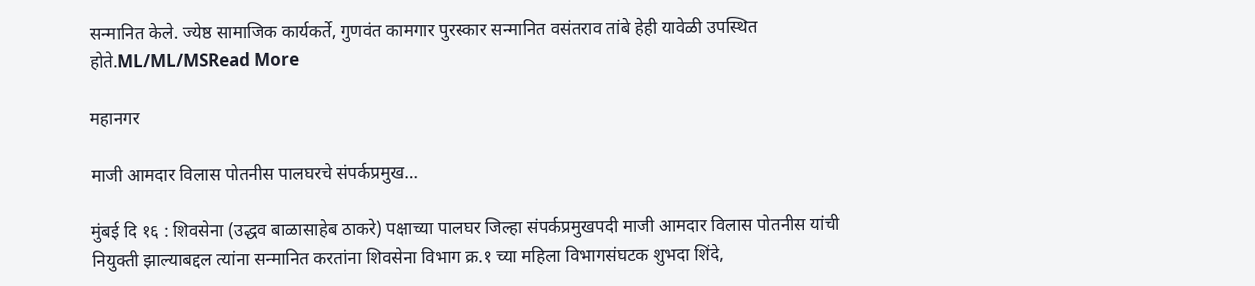सन्मानित केले. ज्येष्ठ सामाजिक कार्यकर्ते, गुणवंत कामगार पुरस्कार सन्मानित वसंतराव तांबे हेही यावेळी उपस्थित होते.ML/ML/MSRead More

महानगर

माजी आमदार विलास पोतनीस पालघरचे संपर्कप्रमुख…

मुंबई दि १६ : शिवसेना (उद्धव बाळासाहेब ठाकरे) पक्षाच्या पालघर जिल्हा संपर्कप्रमुखपदी माजी आमदार विलास पोतनीस यांची नियुक्ती झाल्याबद्दल त्यांना सन्मानित करतांना शिवसेना विभाग क्र.१ च्या महिला विभागसंघटक शुभदा शिंदे,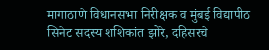मागाठाणे विधानसभा निरीक्षक व मुंबई विद्यापीठ सिनेट सदस्य शशिकांत झोरे, दहिसरचे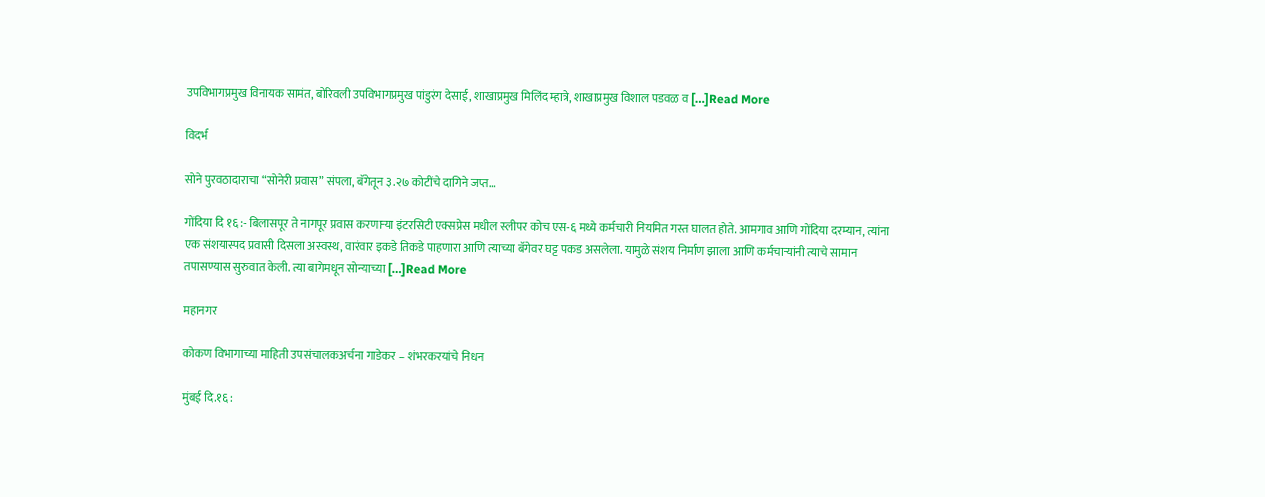उपविभागप्रमुख विनायक सामंत, बोरिवली उपविभागप्रमुख पांडुरंग देसाई, शाखाप्रमुख मिलिंद म्हात्रे, शाखाप्रमुख विशाल पडवळ व […]Read More

विदर्भ

सोने पुरवठादाराचा “सोनेरी प्रवास” संपला, बॅगेतून ३.२७ कोटींचे दागिने जप्त…

गोंदिया दि १६ :- बिलासपूर ते नागपूर प्रवास करणाऱ्या इंटरसिटी एक्सप्रेस मधील स्लीपर कोच एस-६ मध्ये कर्मचारी नियमित गस्त घालत होते. आमगाव आणि गोंदिया दरम्यान, त्यांना एक संशयास्पद प्रवासी दिसला अस्वस्थ, वारंवार इकडे तिकडे पाहणारा आणि त्याच्या बॅगेवर घट्ट पकड असलेला. यामुळे संशय निर्माण झाला आणि कर्मचाऱ्यांनी त्याचे सामान तपासण्यास सुरुवात केली. त्या बागेमधून सोन्याच्या […]Read More

महानगर

कोकण विभागाच्या माहिती उपसंचालकअर्चना गाडेकर – शंभरकरयांचे निधन

मुंबई दि.१६ :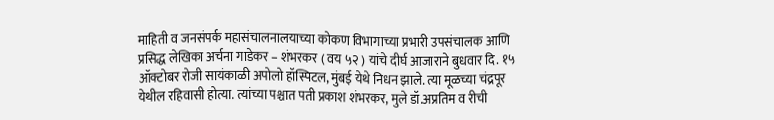माहिती व जनसंपर्क महासंचालनालयाच्या कोकण विभागाच्या प्रभारी उपसंचालक आणि प्रसिद्ध लेखिका अर्चना गाडेकर – शंभरकर ( वय ५२ ) यांचे दीर्घ आजाराने बुधवार दि. १५ ऑक्टोबर रोजी सायंकाळी अपोलो हॉस्पिटल, मुंबई येथे निधन झाले. त्या मूळच्या चंद्रपूर येथील रहिवासी होत्या. त्यांच्या पश्चात पती प्रकाश शंभरकर, मुले डॉ.अप्रतिम व रीची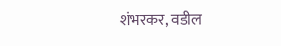शंभरकर, वडील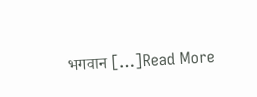भगवान […]Read More